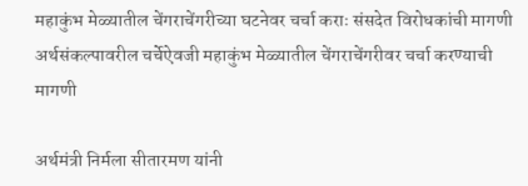महाकुंभ मेळ्यातील चेंगराचेंगरीच्या घटनेवर चर्चा कराः संसदेत विरोधकांची मागणी अर्थसंकल्पावरील चर्चेऐवजी महाकुंभ मेळ्यातील चेंगराचेंगरीवर चर्चा करण्याची मागणी

अर्थमंत्री निर्मला सीतारमण यांनी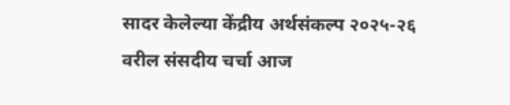सादर केलेल्या केंद्रीय अर्थसंकल्प २०२५-२६ वरील संसदीय चर्चा आज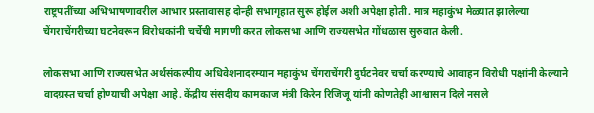राष्ट्रपतींच्या अभिभाषणावरील आभार प्रस्तावासह दोन्ही सभागृहात सुरू होईल अशी अपेक्षा होती. मात्र महाकुंभ मेळ्यात झालेल्या चेंगराचेंगरीच्या घटनेवरून विरोधकांनी चर्चेची मागणी करत लोकसभा आणि राज्यसभेत गोंधळास सुरुवात केली.

लोकसभा आणि राज्यसभेत अर्थसंकल्पीय अधिवेशनादरम्यान महाकुंभ चेंगराचेंगरी दुर्घटनेवर चर्चा करण्याचे आवाहन विरोधी पक्षांनी केल्याने वादग्रस्त चर्चा होण्याची अपेक्षा आहे. केंद्रीय संसदीय कामकाज मंत्री किरेन रिजिजू यांनी कोणतेही आश्वासन दिले नसले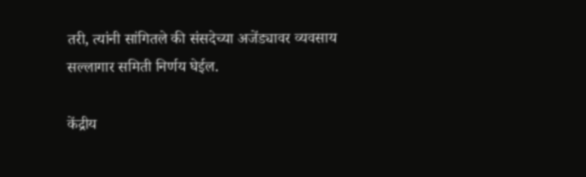तरी, त्यांनी सांगितले की संसदेच्या अजेंड्यावर व्यवसाय सल्लागार समिती निर्णय घेईल.

केंद्रीय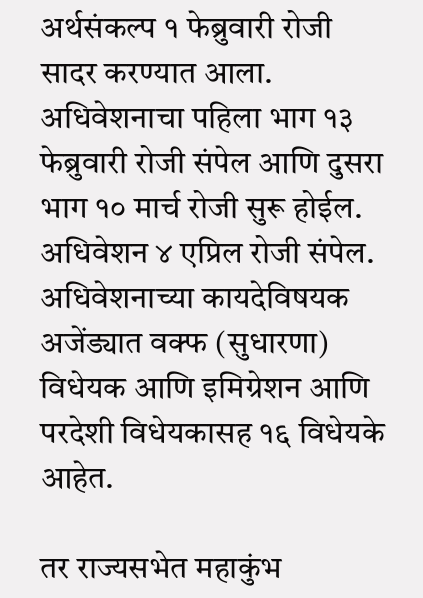अर्थसंकल्प १ फेब्रुवारी रोजी सादर करण्यात आला. अधिवेशनाचा पहिला भाग १३ फेब्रुवारी रोजी संपेल आणि दुसरा भाग १० मार्च रोजी सुरू होईल. अधिवेशन ४ एप्रिल रोजी संपेल. अधिवेशनाच्या कायदेविषयक अजेंड्यात वक्फ (सुधारणा) विधेयक आणि इमिग्रेशन आणि परदेशी विधेयकासह १६ विधेयके आहेत.

तर राज्यसभेत महाकुंभ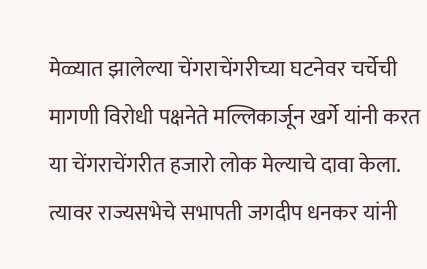मेळ्यात झालेल्या चेंगराचेंगरीच्या घटनेवर चर्चेची मागणी विरोधी पक्षनेते मल्लिकार्जून खर्गे यांनी करत या चेंगराचेंगरीत हजारो लोक मेल्याचे दावा केला. त्यावर राज्यसभेचे सभापती जगदीप धनकर यांनी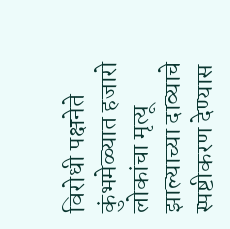विरोधी पक्षनेते कुंभमेळ्यात हजारो लोकांचा मृत्यू झाल्याच्या दाव्याचे स्पष्टीकरण देण्यास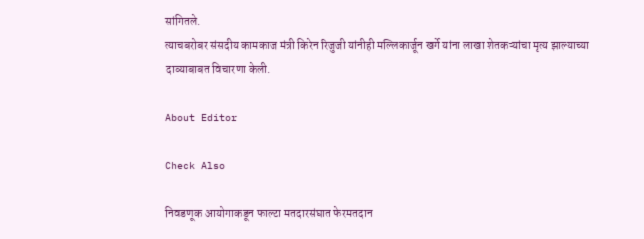सांगितले.
त्याचबरोबर संसदीय कामकाज मंत्री किरेन रिजुजी यांनीही मल्लिकार्जून खर्गे यांना लाखा शेतकऱ्यांचा मृत्य झाल्याच्या दाव्याबाबत विचारणा केली.

About Editor

Check Also

निवडणूक आयोगाकडून फाल्टा मतदारसंघात फेरमतदान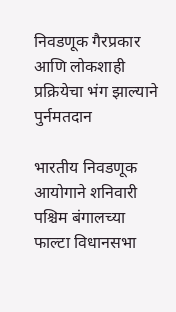निवडणूक गैरप्रकार आणि लोकशाही प्रक्रियेचा भंग झाल्याने पुर्नमतदान

भारतीय निवडणूक आयोगाने शनिवारी पश्चिम बंगालच्या फाल्टा विधानसभा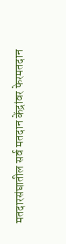मतदारसंघातील सर्व मतदान केंद्रांवर फेरमतदान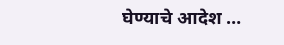घेण्याचे आदेश …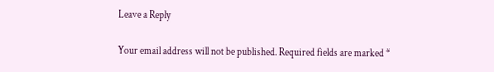Leave a Reply

Your email address will not be published. Required fields are marked *